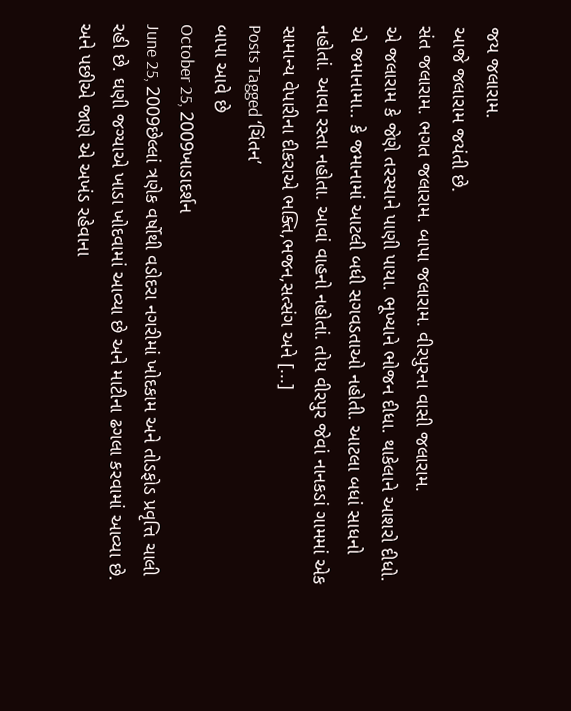જય જલારામ.
આજે જલારામ જયંતી છે.
સંત જલારામ. ભગત જલારામ. બાપા જલારામ. વીરપુરના વાસી જલારામ.
એ જલારામ કે જેણે તરસ્યાને પાણી પાયા. ભૂખ્યાને ભોજન દીધા. થાકેલાને આશરો દીધો.
એ જમાનામા.. કે જમાનામાં આટલી બધી સગવડતાઓ નહોતી. આટલા બધાં સાધનો નહોતાં. આવા રસ્તા નહોતા. આવાં વાહનો નહોતાં. તોય વીરપુર જેવાં નાનકડાં ગામમાં એક સામાન્ય વેપારીના દીકરાએ ભક્તિ,ભજન,સત્સંગ અને [...]
Posts Tagged ‘ચિંતન’
બાપા આવે છે
October 25, 2009ખાડાદર્શન
June 25, 2009છેલ્લાં ત્રણેક વર્ષોથી વડોદરા નગરીમાં ખોદકામ અને તોડફોડ પ્રવૃત્તિ ચાલી રહી છે. ઘણી જગ્યાએ ખાડા ખોદવામાં આવ્યા છે અને માટીના ઢગલા કરવામાં આવ્યા છે. અને પછીએ જાણે એ અખંડ રહેવાના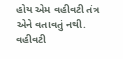હોય એમ વહીવટી તંત્ર એને વતાવતું નથી. વહીવટી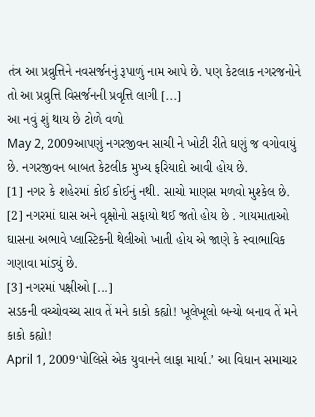તંત્ર આ પ્રવ્રુત્તિને નવસર્જનનું રૂપાળું નામ આપે છે. પણ કેટલાક નગરજનોને તો આ પ્રવ્રુત્તિ વિસર્જનની પ્રવૃત્તિ લાગી [...]
આ નવું શું થાય છે ટોળે વળો
May 2, 2009આપણું નગરજીવન સાચી ને ખોટી રીતે ઘણું જ વગોવાયું છે. નગરજીવન બાબત કેટલીક મુખ્ય ફરિયાદો આવી હોય છે.
[1] નગર કે શહેરમાં કોઈ કોઈનું નથી. સાચો માણસ મળવો મુશ્કેલ છે.
[2] નગરમાં ઘાસ અને વૃક્ષોનો સફાયો થઈ જતો હોય છે . ગાયમાતાઓ ઘાસના અભાવે પ્લાસ્ટિકની થેલીઓ ખાતી હોય એ જાણે કે સ્વાભાવિક ગણાવા માંડ્યું છે.
[3] નગરમાં પક્ષીઓ [...]
સડકની વચ્ચોવચ્ચ સાવ તેં મને કાકો કહ્યો! ખૂલેખૂલો બન્યો બનાવ તેં મને કાકો કહ્યો!
April 1, 2009‘પોલિસે એક યુવાનને લાફા માર્યા.’ આ વિધાન સમાચાર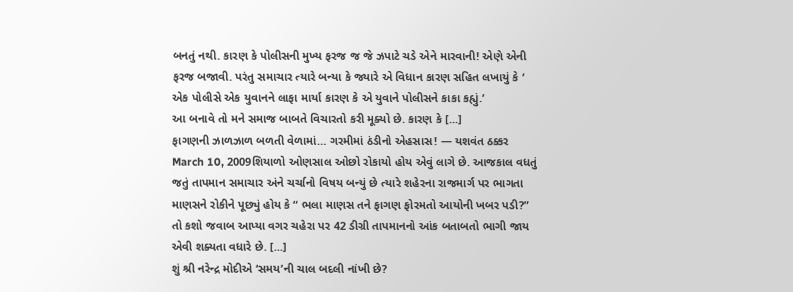બનતું નથી. કારણ કે પોલીસની મુખ્ય ફરજ જ જે ઝપાટે ચડે એને મારવાની! એણે એની ફરજ બજાવી. પરંતુ સમાચાર ત્યારે બન્યા કે જ્યારે એ વિધાન કારણ સહિત લખાયું કે ‘ એક પોલીસે એક યુવાનને લાફા માર્યા કારણ કે એ યુવાને પોલીસને કાકા કહ્યું.’
આ બનાવે તો મને સમાજ બાબતે વિચારતો કરી મૂક્યો છે. કારણ કે [...]
ફાગણની ઝાળઝાળ બળતી વેળામાં… ગરમીમાં ઠંડીનો એહસાસ! — યશવંત ઠક્કર
March 10, 2009શિયાળો ઓણસાલ ઓછો રોકાયો હોય એવું લાગે છે. આજકાલ વધતું જતું તાપમાન સમાચાર અંને ચર્ચાનો વિષય બન્યું છે ત્યારે શહેરના રાજમાર્ગ પર ભાગતા માણસને રોકીને પૂછ્યું હોય કે “ ભલા માણસ તને ફાગણ ફોરમતો આયોની ખબર પડી?” તો કશો જવાબ આપ્યા વગર ચહેરા પર 42 ડીગ્રી તાપમાનનો આંક બતાબતો ભાગી જાય એવી શક્યતા વધારે છે. [...]
શું શ્રી નરેન્દ્ર મોદીએ ‘સમય’ની ચાલ બદલી નાંખી છે?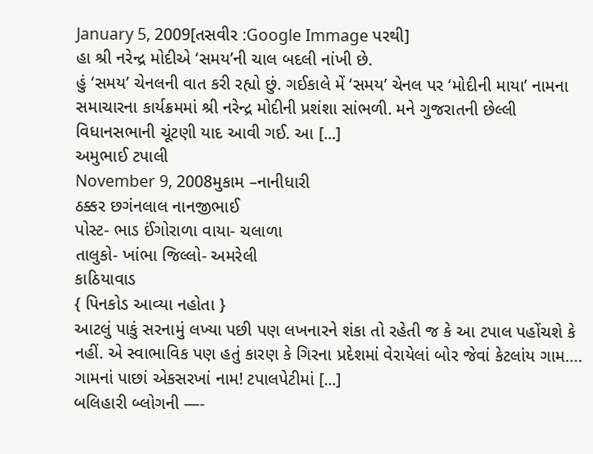January 5, 2009[તસવીર :Google Immage પરથી]
હા શ્રી નરેન્દ્ર મોદીએ ‘સમય’ની ચાલ બદલી નાંખી છે.
હું ‘સમય’ ચેનલની વાત કરી રહ્યો છું. ગઈકાલે મેં ‘સમય’ ચેનલ પર ‘મોદીની માયા’ નામના સમાચારના કાર્યક્રમમાં શ્રી નરેન્દ્ર મોદીની પ્રશંશા સાંભળી. મને ગુજરાતની છેલ્લી વિધાનસભાની ચૂંટણી યાદ આવી ગઈ. આ [...]
અમુભાઈ ટપાલી
November 9, 2008મુકામ –નાનીધારી
ઠક્કર છગંનલાલ નાનજીભાઈ
પોસ્ટ- ભાડ ઈંગોરાળા વાયા- ચલાળા
તાલુકો- ખાંભા જિલ્લો- અમરેલી
કાઠિયાવાડ
{ પિનકોડ આવ્યા નહોતા }
આટલું પાકું સરનામું લખ્યા પછી પણ લખનારને શંકા તો રહેતી જ કે આ ટપાલ પહોંચશે કે નહીં. એ સ્વાભાવિક પણ હતું કારણ કે ગિરના પ્રદેશમાં વેરાયેલાં બોર જેવાં કેટલાંય ગામ…. ગામનાં પાછાં એકસરખાં નામ! ટપાલપેટીમાં [...]
બલિહારી બ્લોગની —-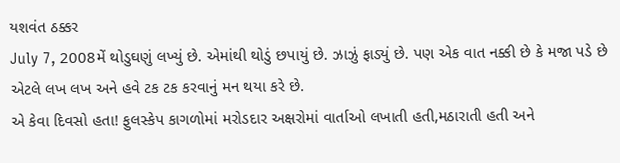યશવંત ઠક્કર
July 7, 2008મેં થોડુઘણું લખ્યું છે. એમાંથી થોડું છપાયું છે. ઝાઝું ફાડ્યું છે. પણ એક વાત નક્કી છે કે મજા પડે છે એટલે લખ લખ અને હવે ટક ટક કરવાનું મન થયા કરે છે.
એ કેવા દિવસો હતા! ફુલસ્કેપ કાગળોમાં મરોડદાર અક્ષરોમાં વાર્તાઓ લખાતી હતી,મઠારાતી હતી અને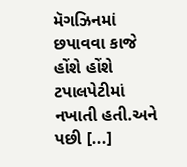મૅગઝિનમાં છપાવવા કાજે હોંશે હોંશે ટપાલપેટીમાં નખાતી હતી.અને પછી [...]